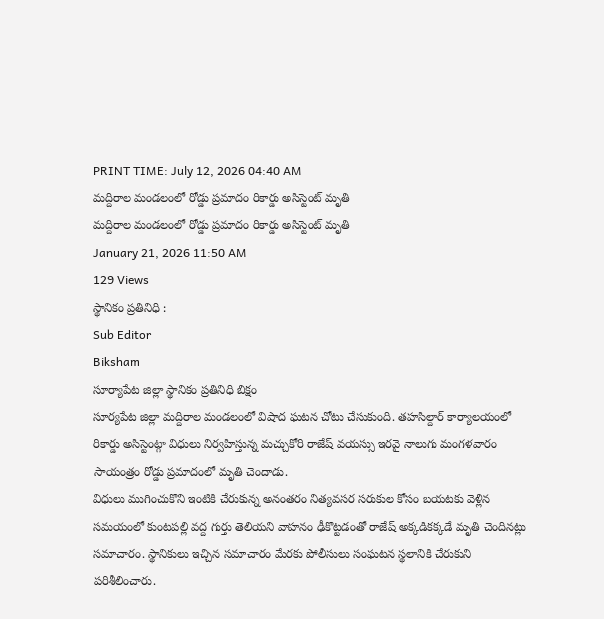PRINT TIME: July 12, 2026 04:40 AM
మద్దిరాల మండలంలో రోడ్డు ప్రమాదం రికార్డు అసిస్టెంట్ మృతి
మద్దిరాల మండలంలో రోడ్డు ప్రమాదం రికార్డు అసిస్టెంట్ మృతి
January 21, 2026 11:50 AM
129 Views
స్థానికం ప్రతినిధి :
Sub Editor
Biksham
సూర్యాపేట జిల్లా స్థానికం ప్రతినిధి బిక్షం
సూర్యపేట జిల్లా మద్దిరాల మండలంలో విషాద ఘటన చోటు చేసుకుంది. తహసిల్దార్ కార్యాలయంలో రికార్డు అసిస్టెంట్గా విధులు నిర్వహిస్తున్న మచ్చుకోరి రాజేష్ వయస్సు ఇరవై నాలుగు మంగళవారం సాయంత్రం రోడ్డు ప్రమాదంలో మృతి చెందాడు.
విధులు ముగించుకొని ఇంటికి చేరుకున్న అనంతరం నిత్యవసర సరుకుల కోసం బయటకు వెళ్లిన సమయంలో కుంటపల్లి వద్ద గుర్తు తెలియని వాహనం ఢీకొట్టడంతో రాజేష్ అక్కడికక్కడే మృతి చెందినట్లు సమాచారం. స్థానికులు ఇచ్చిన సమాచారం మేరకు పోలీసులు సంఘటన స్థలానికి చేరుకుని పరిశీలించారు.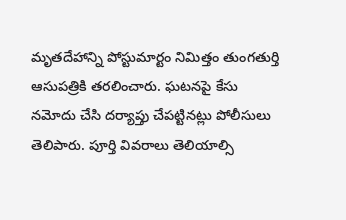మృతదేహాన్ని పోస్టుమార్టం నిమిత్తం తుంగతుర్తి ఆసుపత్రికి తరలించారు. ఘటనపై కేసు నమోదు చేసి దర్యాప్తు చేపట్టినట్లు పోలీసులు తెలిపారు. పూర్తి వివరాలు తెలియాల్సి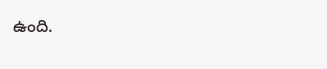ఉంది.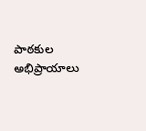పాఠకుల అభిప్రాయాలు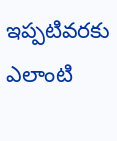ఇప్పటివరకు ఎలాంటి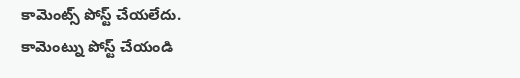కామెంట్స్ పోస్ట్ చేయలేదు.
కామెంట్ను పోస్ట్ చేయండి